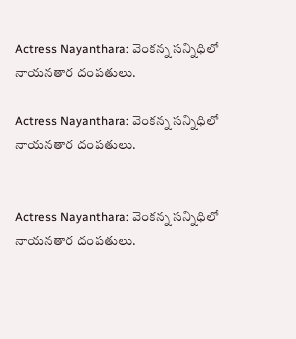Actress Nayanthara: వెంకన్న సన్నిధిలో నాయనతార దంపతులు.

Actress Nayanthara: వెంకన్న సన్నిధిలో నాయనతార దంపతులు.


Actress Nayanthara: వెంకన్న సన్నిధిలో నాయనతార దంపతులు.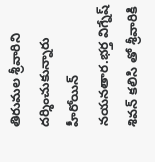తిరుమల శ్రీవారిని దర్శించుకున్నారు హీరోయిన్ నయనతార.భర్త విగ్నేష్ శివన్ కలిసి తో శ్రీవారికి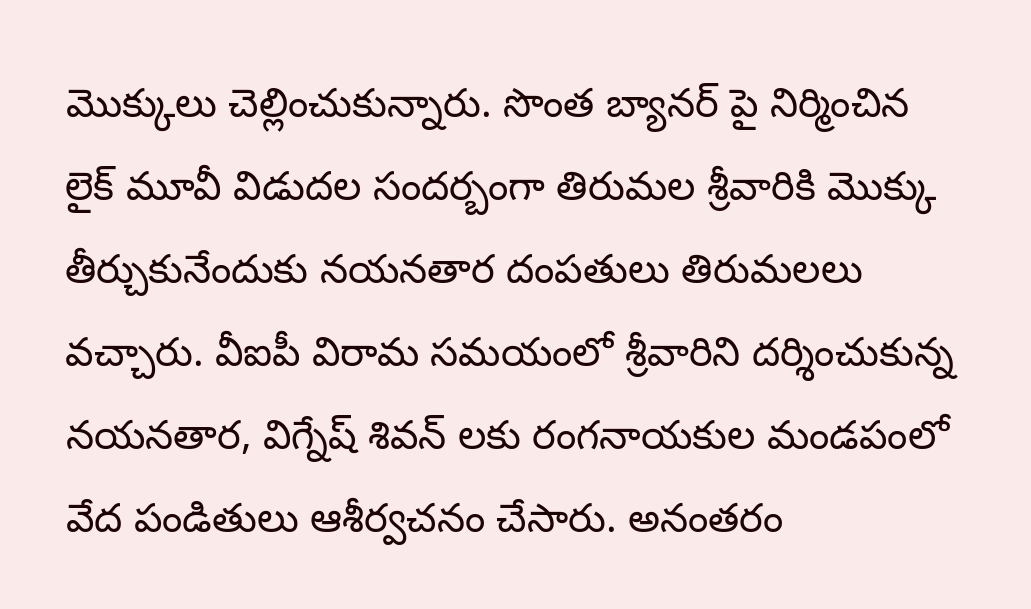మొక్కులు చెల్లించుకున్నారు. సొంత బ్యానర్ పై నిర్మించిన లైక్ మూవీ విడుదల సందర్బంగా తిరుమల శ్రీవారికి మొక్కు తీర్చుకునేందుకు నయనతార దంపతులు తిరుమలలు వచ్చారు. వీఐపీ విరామ సమయంలో శ్రీవారిని దర్శించుకున్న నయనతార, విగ్నేష్ శివన్ లకు రంగనాయకుల మండపంలో వేద పండితులు ఆశీర్వచనం చేసారు. అనంతరం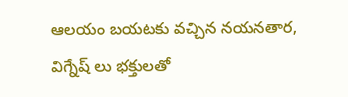ఆలయం బయటకు వచ్చిన నయనతార, విగ్నేష్ లు భక్తులతో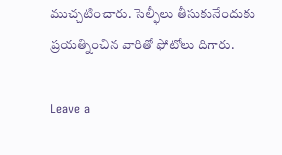ముచ్చటించారు. సెల్ఫీలు తీసుకునేందుకు ప్రయత్నించిన వారితో ఫోటోలు దిగారు.

Leave a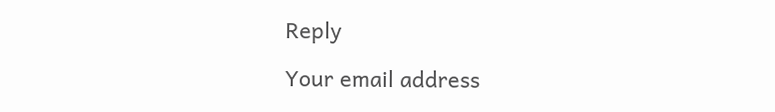Reply

Your email address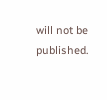will not be published.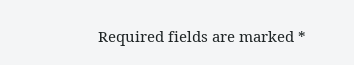Required fields are marked *